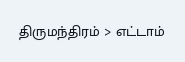திருமந்திரம் > எட்டாம்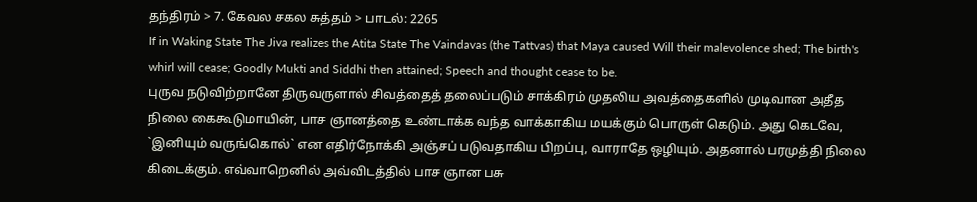தந்திரம் > 7. கேவல சகல சுத்தம் > பாடல்: 2265
If in Waking State The Jiva realizes the Atita State The Vaindavas (the Tattvas) that Maya caused Will their malevolence shed; The birth's whirl will cease; Goodly Mukti and Siddhi then attained; Speech and thought cease to be.
புருவ நடுவிற்றானே திருவருளால் சிவத்தைத் தலைப்படும் சாக்கிரம் முதலிய அவத்தைகளில் முடிவான அதீத நிலை கைகூடுமாயின், பாச ஞானத்தை உண்டாக்க வந்த வாக்காகிய மயக்கும் பொருள் கெடும். அது கெடவே, `இனியும் வருங்கொல்` என எதிர்நோக்கி அஞ்சப் படுவதாகிய பிறப்பு, வாராதே ஒழியும். அதனால் பரமுத்தி நிலை கிடைக்கும். எவ்வாறெனில் அவ்விடத்தில் பாச ஞான பசு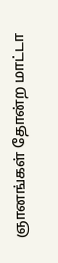ஞானங்கள் தோன்ற மாட்டா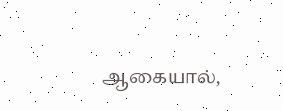ஆகையால்,